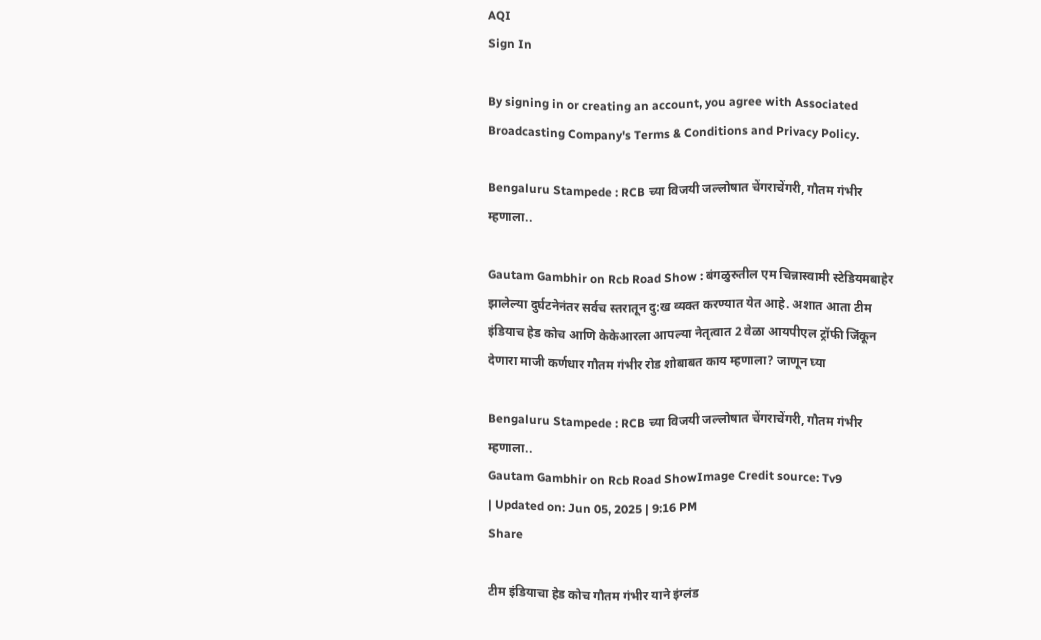AQI
Sign In

By signing in or creating an account, you agree with Associated Broadcasting Company's Terms & Conditions and Privacy Policy.

Bengaluru Stampede : RCB च्या विजयी जल्लोषात चेंगराचेंगरी, गौतम गंभीर म्हणाला..

Gautam Gambhir on Rcb Road Show : बंगळुरुतील एम चिन्नास्वामी स्टेडियमबाहेर झालेल्या दुर्घटनेनंतर सर्वच स्तरातून दु:ख व्यक्त करण्यात येत आहे. अशात आता टीम इंडियाच हेड कोच आणि केकेआरला आपल्या नेतृत्वात 2 वेळा आयपीएल ट्रॉफी जिंकून देणारा माजी कर्णधार गौतम गंभीर रोड शोबाबत काय म्हणाला? जाणून घ्या

Bengaluru Stampede : RCB च्या विजयी जल्लोषात चेंगराचेंगरी, गौतम गंभीर म्हणाला..
Gautam Gambhir on Rcb Road ShowImage Credit source: Tv9
| Updated on: Jun 05, 2025 | 9:16 PM
Share

टीम इंडियाचा हेड कोच गौतम गंभीर याने इंग्लंड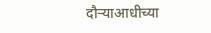दौऱ्याआधीच्या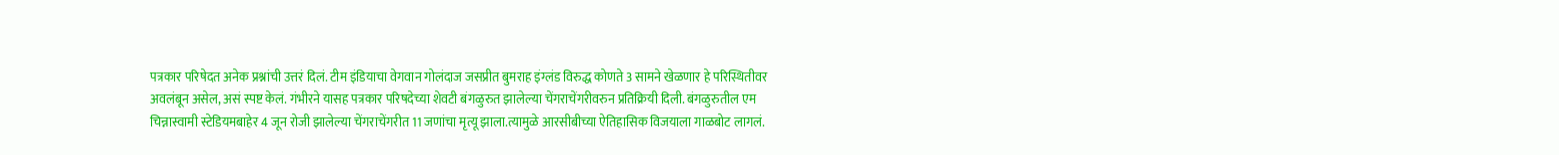पत्रकार परिषेदत अनेक प्रश्नांची उत्तरं दिलं. टीम इंडियाचा वेगवान गोलंदाज जसप्रीत बुमराह इंग्लंड विरुद्ध कोणते 3 सामने खेळणार हे परिस्थितीवर अवलंबून असेल, असं स्पष्ट केलं. गंभीरने यासह पत्रकार परिषदेच्या शेवटी बंगळुरुत झालेल्या चेंगराचेंगरीवरुन प्रतिक्रियी दिली. बंगळुरुतील एम चिन्नास्वामी स्टेडियमबाहेर 4 जून रोजी झालेल्या चेंगराचेंगरीत 11 जणांचा मृत्यू झाला.त्यामुळे आरसीबीच्या ऐतिहासिक विजयाला गाळबोट लागलं.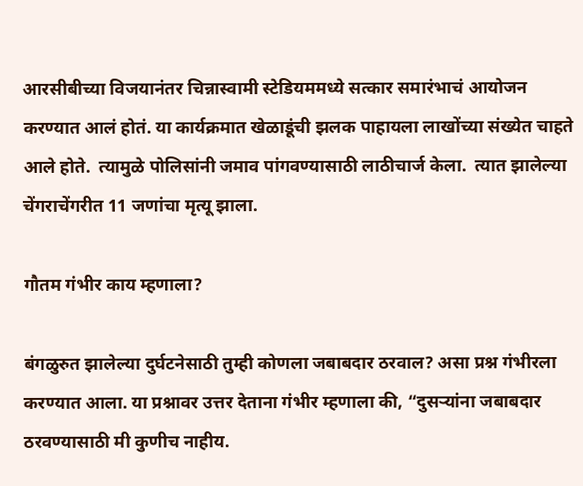आरसीबीच्या विजयानंतर चिन्नास्वामी स्टेडियममध्ये सत्कार समारंभाचं आयोजन करण्यात आलं होतं. या कार्यक्रमात खेळाडूंची झलक पाहायला लाखोंच्या संख्येत चाहते आले होते.  त्यामुळे पोलिसांनी जमाव पांगवण्यासाठी लाठीचार्ज केला.  त्यात झालेल्या चेंगराचेंगरीत 11 जणांचा मृत्यू झाला.

गौतम गंभीर काय म्हणाला?

बंगळुरुत झालेल्या दुर्घटनेसाठी तुम्ही कोणला जबाबदार ठरवाल? असा प्रश्न गंभीरला करण्यात आला. या प्रश्नावर उत्तर देताना गंभीर म्हणाला की, “दुसऱ्यांना जबाबदार ठरवण्यासाठी मी कुणीच नाहीय.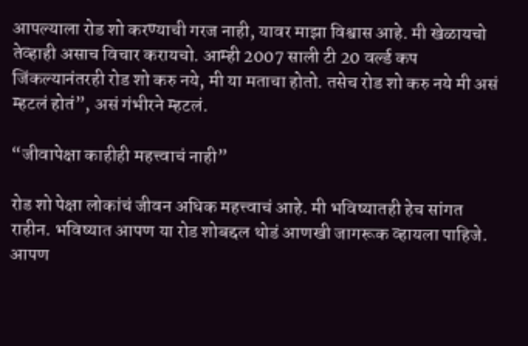आपल्याला रोड शो करण्याची गरज नाही, यावर माझा विश्वास आहे. मी खेळायचो तेव्हाही असाच विचार करायचो. आम्ही 2007 साली टी 20 वर्ल्ड कप जिंकल्यानंतरही रोड शो करु नये, मी या मताचा होतो. तसेच रोड शो करु नये मी असं म्हटलं होतं”, असं गंभीरने म्हटलं.

“जीवापेक्षा काहीही महत्त्वाचं नाही”

रोड शो पेक्षा लोकांचं जीवन अधिक महत्त्वाचं आहे. मी भविष्यातही हेच सांगत राहीन. भविष्यात आपण या रोड शोबद्दल थोडं आणखी जागरूक व्हायला पाहिजे. आपण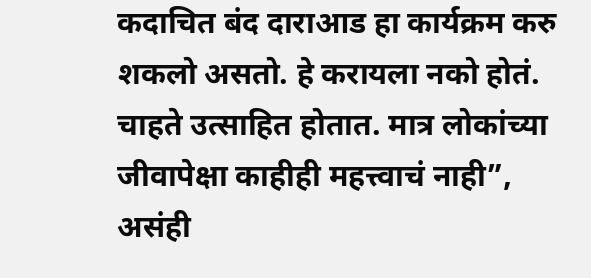कदाचित बंद दाराआड हा कार्यक्रम करु शकलो असतो. हे करायला नको होतं. चाहते उत्साहित होतात. मात्र लोकांच्या जीवापेक्षा काहीही महत्त्वाचं नाही”, असंही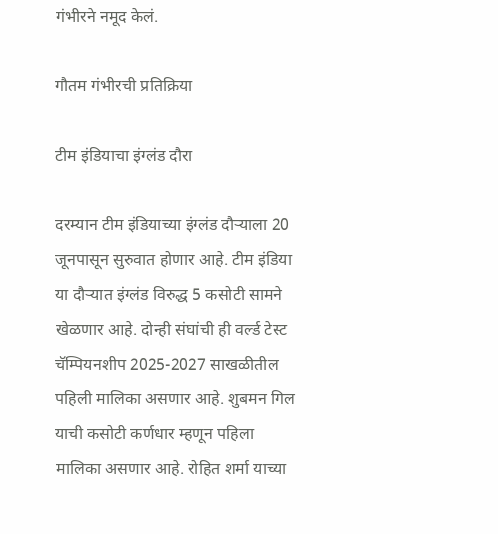गंभीरने नमूद केलं.

गौतम गंभीरची प्रतिक्रिया

टीम इंडियाचा इंग्लंड दौरा

दरम्यान टीम इंडियाच्या इंग्लंड दौऱ्याला 20 जूनपासून सुरुवात होणार आहे. टीम इंडिया या दौऱ्यात इंग्लंड विरुद्ध 5 कसोटी सामने खेळणार आहे. दोन्ही संघांची ही वर्ल्ड टेस्ट चॅम्पियनशीप 2025-2027 साखळीतील पहिली मालिका असणार आहे. शुबमन गिल याची कसोटी कर्णधार म्हणून पहिला मालिका असणार आहे. रोहित शर्मा याच्या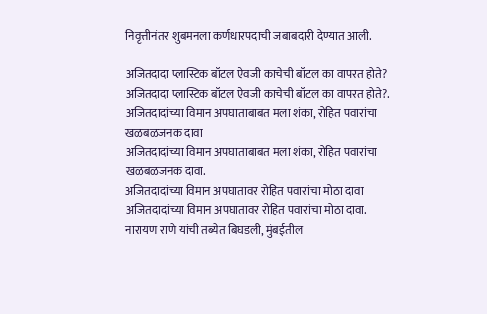निवृत्तीनंतर शुबमनला कर्णधारपदाची जबाबदारी देण्यात आली.

अजितदादा प्लास्टिक बॉटल ऐवजी काचेची बॉटल का वापरत होते?
अजितदादा प्लास्टिक बॉटल ऐवजी काचेची बॉटल का वापरत होते?.
अजितदादांच्या विमान अपघाताबाबत मला शंका, रोहित पवारांचा खळबळजनक दावा
अजितदादांच्या विमान अपघाताबाबत मला शंका, रोहित पवारांचा खळबळजनक दावा.
अजितदादांच्या विमान अपघातावर रोहित पवारांचा मोठा दावा
अजितदादांच्या विमान अपघातावर रोहित पवारांचा मोठा दावा.
नारायण राणे यांची तब्येत बिघडली, मुंबईतील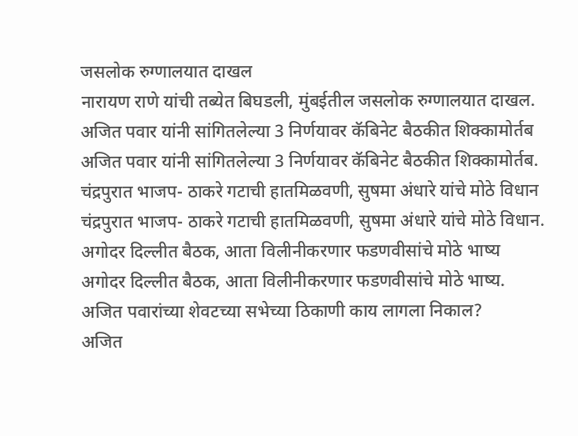जसलोक रुग्णालयात दाखल
नारायण राणे यांची तब्येत बिघडली, मुंबईतील जसलोक रुग्णालयात दाखल.
अजित पवार यांनी सांगितलेल्या 3 निर्णयावर कॅबिनेट बैठकीत शिक्कामोर्तब
अजित पवार यांनी सांगितलेल्या 3 निर्णयावर कॅबिनेट बैठकीत शिक्कामोर्तब.
चंद्रपुरात भाजप- ठाकरे गटाची हातमिळवणी, सुषमा अंधारे यांचे मोठे विधान
चंद्रपुरात भाजप- ठाकरे गटाची हातमिळवणी, सुषमा अंधारे यांचे मोठे विधान.
अगोदर दिल्लीत बैठक, आता विलीनीकरणार फडणवीसांचे मोठे भाष्य
अगोदर दिल्लीत बैठक, आता विलीनीकरणार फडणवीसांचे मोठे भाष्य.
अजित पवारांच्या शेवटच्या सभेच्या ठिकाणी काय लागला निकाल?
अजित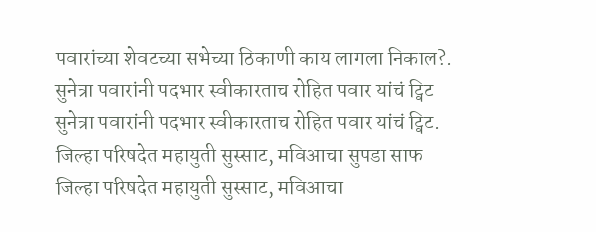पवारांच्या शेवटच्या सभेच्या ठिकाणी काय लागला निकाल?.
सुनेत्रा पवारांनी पदभार स्वीकारताच रोहित पवार यांचं ट्विट
सुनेत्रा पवारांनी पदभार स्वीकारताच रोहित पवार यांचं ट्विट.
जिल्हा परिषदेत महायुती सुस्साट, मविआचा सुपडा साफ
जिल्हा परिषदेत महायुती सुस्साट, मविआचा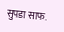सुपडा साफ.